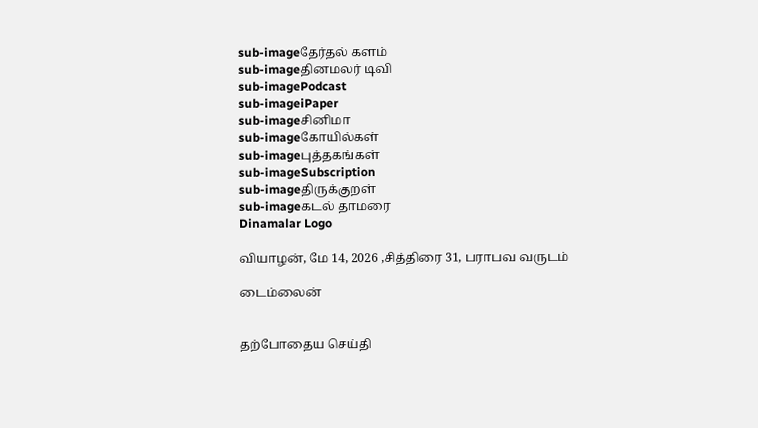sub-imageதேர்தல் களம்
sub-imageதினமலர் டிவி
sub-imagePodcast
sub-imageiPaper
sub-imageசினிமா
sub-imageகோயில்கள்
sub-imageபுத்தகங்கள்
sub-imageSubscription
sub-imageதிருக்குறள்
sub-imageகடல் தாமரை
Dinamalar Logo

வியாழன், மே 14, 2026 ,சித்திரை 31, பராபவ வருடம்

டைம்லைன்


தற்போதைய செய்தி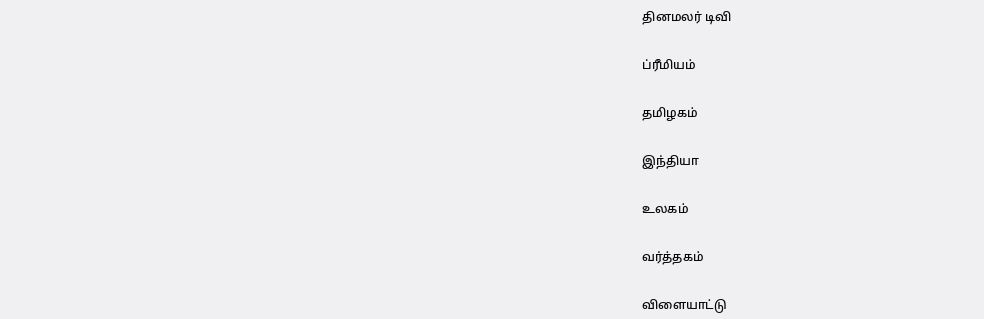தினமலர் டிவி


ப்ரீமியம்


தமிழகம்


இந்தியா


உலகம்


வர்த்தகம்


விளையாட்டு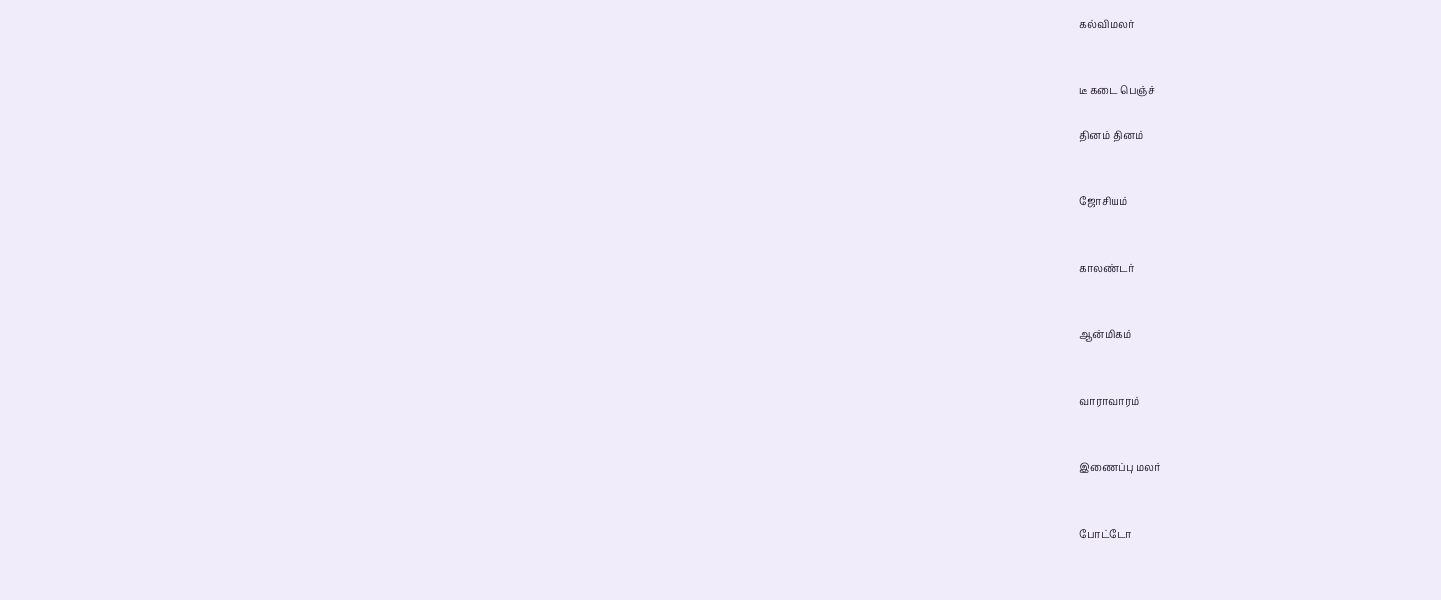கல்விமலர்


டீ கடை பெஞ்ச்

தினம் தினம்


ஜோசியம்


காலண்டர்


ஆன்மிகம்


வாராவாரம்


இணைப்பு மலர்


போட்டோ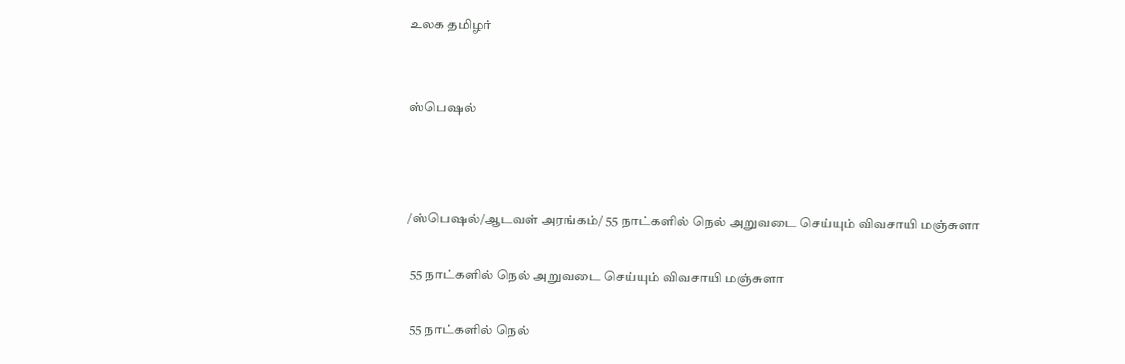உலக தமிழர்


ஸ்பெஷல்



/ஸ்பெஷல்/ஆடவள் அரங்கம்/ 55 நாட்களில் நெல் அறுவடை செய்யும் விவசாயி மஞ்சுளா

 55 நாட்களில் நெல் அறுவடை செய்யும் விவசாயி மஞ்சுளா

 55 நாட்களில் நெல்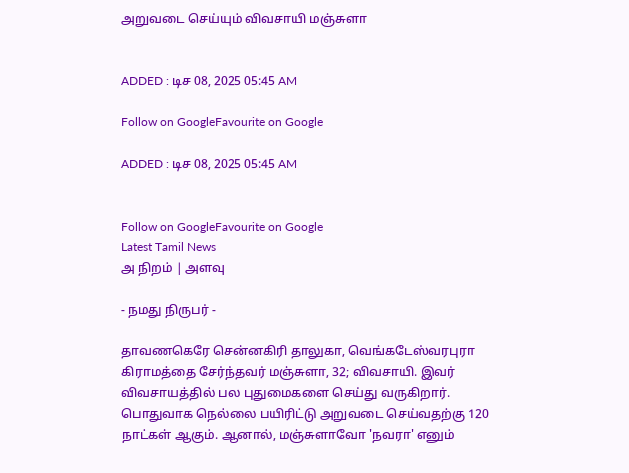அறுவடை செய்யும் விவசாயி மஞ்சுளா


ADDED : டிச 08, 2025 05:45 AM

Follow on GoogleFavourite on Google

ADDED : டிச 08, 2025 05:45 AM


Follow on GoogleFavourite on Google
Latest Tamil News
அ நிறம் | அளவு

- நமது நிருபர் -

தாவணகெரே சென்னகிரி தாலுகா, வெங்கடேஸ்வரபுரா கிராமத்தை சேர்ந்தவர் மஞ்சுளா, 32; விவசாயி. இவர் விவசாயத்தில் பல புதுமைகளை செய்து வருகிறார். பொதுவாக நெல்லை பயிரிட்டு அறுவடை செய்வதற்கு 120 நாட்கள் ஆகும். ஆனால், மஞ்சுளாவோ 'நவரா' எனும்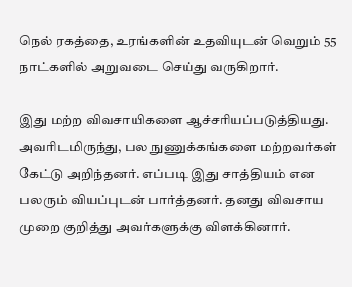நெல் ரகத்தை, உரங்களின் உதவியுடன் வெறும் 55 நாட்களில் அறுவடை செய்து வருகிறார்.

இது மற்ற விவசாயிகளை ஆச்சரியப்படுத்தியது. அவரிடமிருந்து, பல நுணுக்கங்களை மற்றவர்கள் கேட்டு அறிந்தனர். எப்படி இது சாத்தியம் என பலரும் வியப்புடன் பார்த்தனர். தனது விவசாய முறை குறித்து அவர்களுக்கு விளக்கினார்.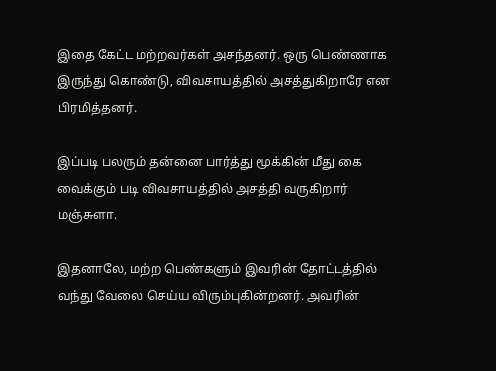இதை கேட்ட மற்றவர்கள் அசந்தனர். ஒரு பெண்ணாக இருந்து கொண்டு, விவசாயத்தில் அசத்துகிறாரே என பிரமித்தனர்.

இப்படி பலரும் தன்னை பார்த்து மூக்கின் மீது கை வைக்கும் படி விவசாயத்தில் அசத்தி வருகிறார் மஞ்சுளா.

இதனாலே, மற்ற பெண்களும் இவரின் தோட்டத்தில் வந்து வேலை செய்ய விரும்புகின்றனர். அவரின்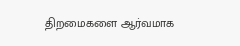திறமைகளை ஆர்வமாக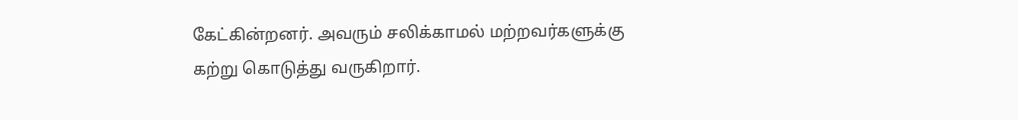கேட்கின்றனர். அவரும் சலிக்காமல் மற்றவர்களுக்கு கற்று கொடுத்து வருகிறார்.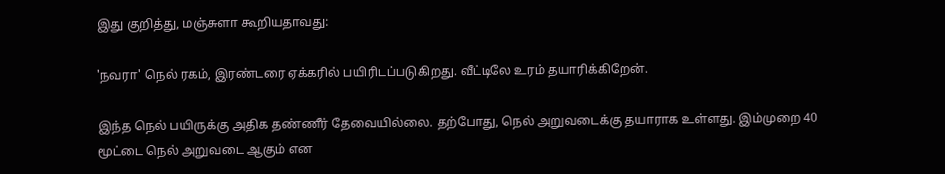இது குறித்து, மஞ்சுளா கூறியதாவது:

'நவரா' நெல் ரகம், இரண்டரை ஏக்கரில் பயிரிடப்படுகிறது. வீட்டிலே உரம் தயாரிக்கிறேன்.

இந்த நெல் பயிருக்கு அதிக தண்ணீர் தேவையில்லை. தற்போது, நெல் அறுவடைக்கு தயாராக உள்ளது. இம்முறை 40 மூட்டை நெல் அறுவடை ஆகும் என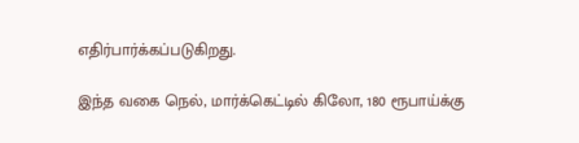எதிர்பார்க்கப்படுகிறது.

இந்த வகை நெல், மார்க்கெட்டில் கிலோ, 180 ரூபாய்க்கு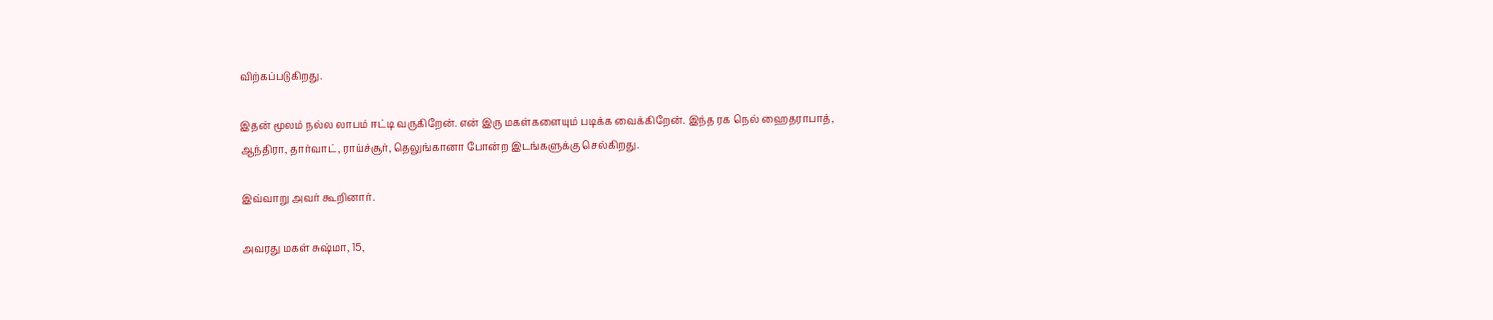விற்கப்படுகிறது.

இதன் மூலம் நல்ல லாபம் ஈட்டி வருகிறேன். என் இரு மகள்களையும் படிக்க வைக்கிறேன். இந்த ரக நெல் ஹைதராபாத், ஆந்திரா, தார்வாட், ராய்ச்சூர், தெலுங்கானா போன்ற இடங்களுக்கு செல்கிறது.

இவ்வாறு அவர் கூறினார்.

அவரது மகள் சுஷ்மா, 15,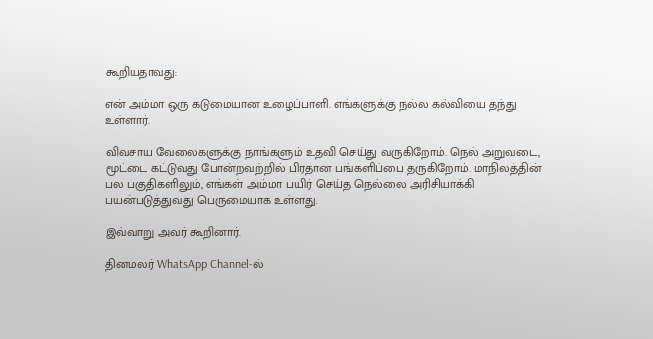கூறியதாவது:

என் அம்மா ஒரு கடுமையான உழைப்பாளி. எங்களுக்கு நல்ல கல்வியை தந்து உள்ளார்.

விவசாய வேலைகளுக்கு நாங்களும் உதவி செய்து வருகிறோம். நெல் அறுவடை, மூட்டை கட்டுவது போன்றவற்றில் பிரதான பங்களிப்பை தருகிறோம். மாநிலத்தின் பல பகுதிகளிலும், எங்கள் அம்மா பயிர் செய்த நெல்லை அரிசியாக்கி பயன்படுத்துவது பெருமையாக உள்ளது.

இவ்வாறு அவர் கூறினார்.

தினமலர் WhatsApp Channel-ல்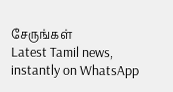சேருங்கள்
Latest Tamil news, instantly on WhatsApp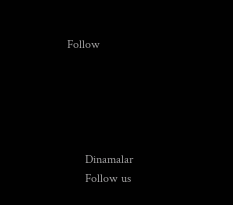Follow





      Dinamalar
      Follow us